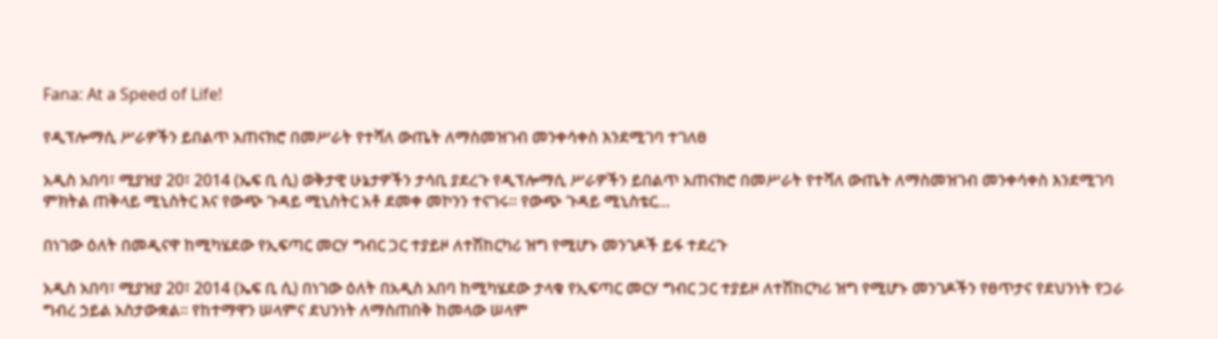Fana: At a Speed of Life!

የዲፕሎማሲ ሥራዎችን ይበልጥ አጠናክሮ በመሥራት የተሻለ ውጤት ለማስመዝገብ መንቀሳቀስ እንደሚገባ ተገለፀ

አዲስ አበባ፣ ሚያዝያ 20፣ 2014 (ኤፍ ቢ ሲ) ወቅታዊ ሁኔታዎችን ታሳቢ ያደረጉ የዲፕሎማሲ ሥራዎችን ይበልጥ አጠናክሮ በመሥራት የተሻለ ውጤት ለማስመዝገብ መንቀሳቀስ እንደሚገባ ምክትል ጠቅላይ ሚኒስትር እና የውጭ ጉዳይ ሚኒስትር አቶ ደመቀ መኮንን ተናገሩ፡፡ የውጭ ጉዳይ ሚኒስቴር…

በነገው ዕለት በመዲናዋ ከሚካሄደው የኢፍጣር መርሃ ግብር ጋር ተያይዞ ለተሽከርካሪ ዝግ የሚሆኑ መንገዶች ይፋ ተደረጉ

አዲስ አበባ፣ ሚያዝያ 20፣ 2014 (ኤፍ ቢ ሲ) በነገው ዕለት በአዲስ አበባ ከሚካሄደው ታላቁ የኢፍጣር መርሃ ግብር ጋር ተያይዞ ለተሽከርካሪ ዝግ የሚሆኑ መንገዶችን የፀጥታና የደህንነት የጋራ ግብረ ኃይል አስታውቋል፡፡ የከተማዋን ሠላምና ደህንነት ለማስጠበቅ ከመላው ሠላም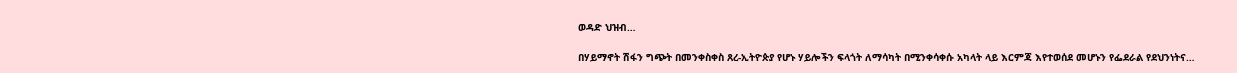ወዳድ ህዝብ…

በሃይማኖት ሽፋን ግጭት በመንቀስቀስ ጸረ-ኢትዮጵያ የሆኑ ሃይሎችን ፍላጎት ለማሳካት በሚንቀሳቀሱ አካላት ላይ እርምጃ እየተወሰደ መሆኑን የፌደራል የደህንነትና…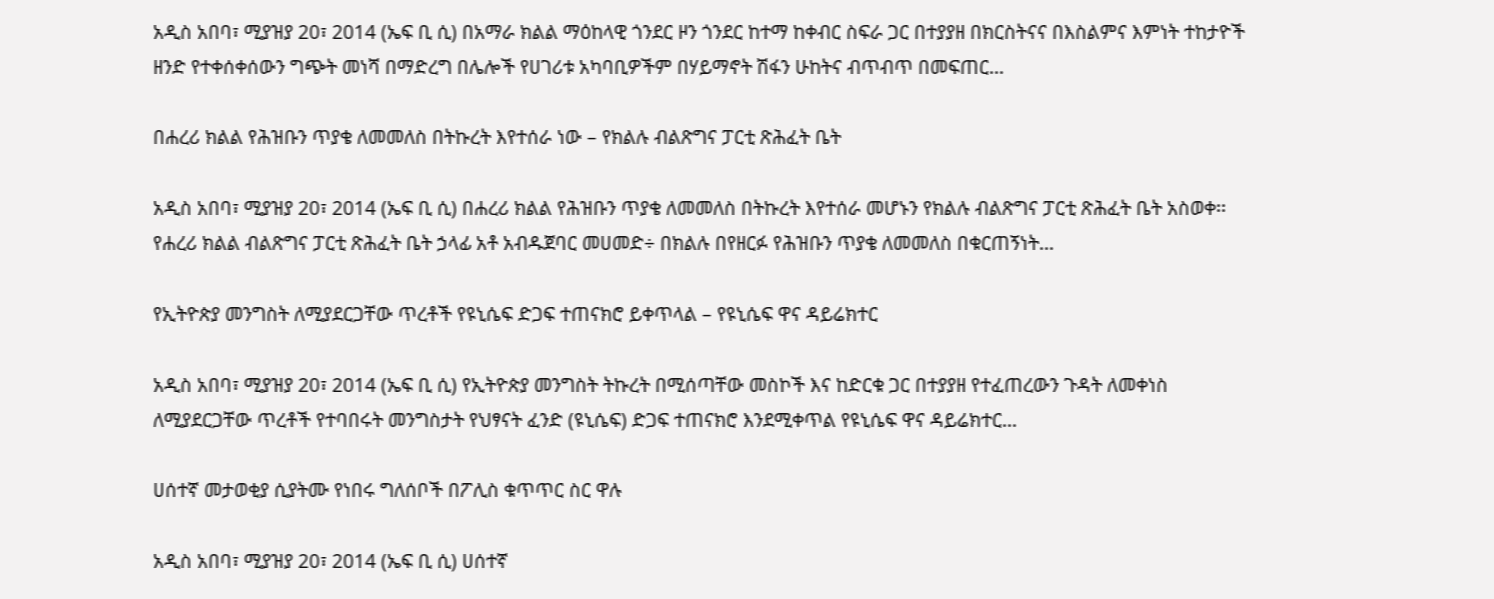አዲስ አበባ፣ ሚያዝያ 20፣ 2014 (ኤፍ ቢ ሲ) በአማራ ክልል ማዕከላዊ ጎንደር ዞን ጎንደር ከተማ ከቀብር ስፍራ ጋር በተያያዘ በክርስትናና በእስልምና እምነት ተከታዮች ዘንድ የተቀሰቀሰውን ግጭት መነሻ በማድረግ በሌሎች የሀገሪቱ አካባቢዎችም በሃይማኖት ሽፋን ሁከትና ብጥብጥ በመፍጠር…

በሐረሪ ክልል የሕዝቡን ጥያቄ ለመመለስ በትኩረት እየተሰራ ነው – የክልሉ ብልጽግና ፓርቲ ጽሕፈት ቤት

አዲስ አበባ፣ ሚያዝያ 20፣ 2014 (ኤፍ ቢ ሲ) በሐረሪ ክልል የሕዝቡን ጥያቄ ለመመለስ በትኩረት እየተሰራ መሆኑን የክልሉ ብልጽግና ፓርቲ ጽሕፈት ቤት አስወቀ፡፡ የሐረሪ ክልል ብልጽግና ፓርቲ ጽሕፈት ቤት ኃላፊ አቶ አብዱጀባር መሀመድ÷ በክልሉ በየዘርፉ የሕዝቡን ጥያቄ ለመመለስ በቁርጠኝነት…

የኢትዮጵያ መንግስት ለሚያደርጋቸው ጥረቶች የዩኒሴፍ ድጋፍ ተጠናክሮ ይቀጥላል – የዩኒሴፍ ዋና ዳይሬክተር

አዲስ አበባ፣ ሚያዝያ 20፣ 2014 (ኤፍ ቢ ሲ) የኢትዮጵያ መንግስት ትኩረት በሚሰጣቸው መስኮች እና ከድርቁ ጋር በተያያዘ የተፈጠረውን ጉዳት ለመቀነስ ለሚያደርጋቸው ጥረቶች የተባበሩት መንግስታት የህፃናት ፈንድ (ዩኒሴፍ) ድጋፍ ተጠናክሮ እንደሚቀጥል የዩኒሴፍ ዋና ዳይሬክተር…

ሀሰተኛ መታወቂያ ሲያትሙ የነበሩ ግለሰቦች በፖሊስ ቁጥጥር ስር ዋሉ

አዲስ አበባ፣ ሚያዝያ 20፣ 2014 (ኤፍ ቢ ሲ) ሀሰተኛ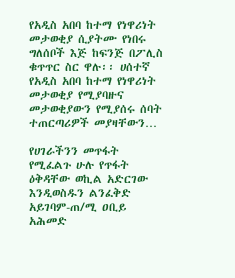የአዲስ አበባ ከተማ የነዋሪነት መታወቂያ ሲያትሙ የነበሩ ግለሰቦች እጅ ከፍንጅ በፖሊስ ቁጥጥር ስር ዋሉ፡፡ ሀሰተኛ የአዲስ አበባ ከተማ የነዋሪነት መታወቂያ የሚያባዙና መታወቂያውን የሚያሰሩ ሰባት ተጠርጣሪዎች መያዛቸውን…

የሀገራችንን መጥፋት የሚፈልጉ ሁሉ የጥፋት ዕቅዳቸው ወኪል አድርገው እንዲወስዱን ልንፈቅድ አይገባም-ጠ/ሚ ዐቢይ አሕመድ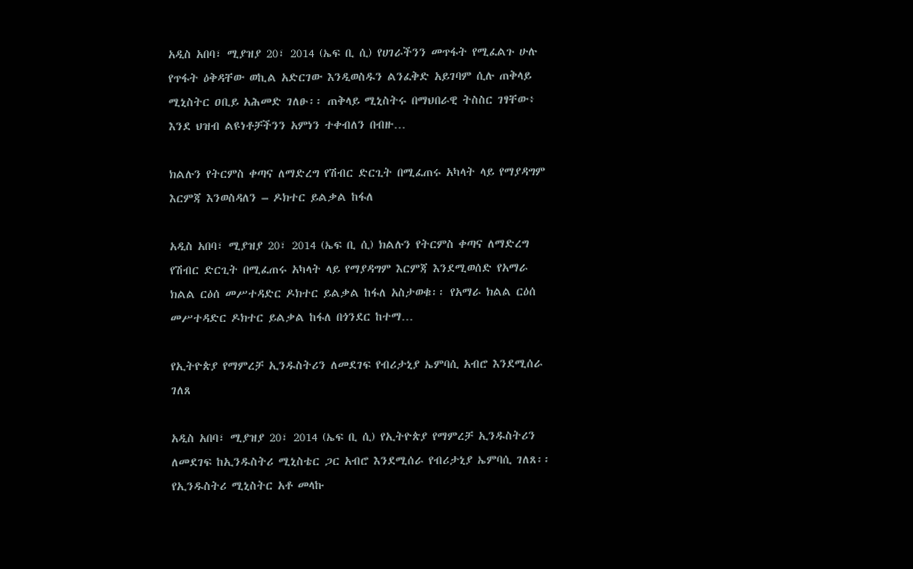አዲስ አበባ፣ ሚያዝያ 20፣ 2014 (ኤፍ ቢ ሲ) የሀገራችንን መጥፋት የሚፈልጉ ሁሉ የጥፋት ዕቅዳቸው ወኪል አድርገው እንዲወስዱን ልንፈቅድ አይገባም ሲሉ ጠቅላይ ሚኒስትር ዐቢይ አሕመድ ገለፁ፡፡ ጠቅላይ ሚኒስትሩ በማህበራዊ ትስስር ገፃቸው፥ እንደ ህዝብ ልዩነቶቻችንን አምነን ተቀብለን በብዙ…

ክልሉን የትርምስ ቀጣና ለማድረግ የሽብር ድርጊት በሚፈጠሩ አካላት ላይ የማያዳግም እርምጃ እንወስዳለን – ዶክተር ይልቃል ከፋለ

አዲስ አበባ፣ ሚያዝያ 20፣ 2014 (ኤፍ ቢ ሲ) ክልሉን የትርምስ ቀጣና ለማድረግ የሽብር ድርጊት በሚፈጠሩ አካላት ላይ የማያዳግም እርምጃ እንደሚወሰድ የአማራ ክልል ርዕሰ መሥተዳድር ዶክተር ይልቃል ከፋለ አስታወቁ፡፡ የአማራ ክልል ርዕሰ መሥተዳድር ዶክተር ይልቃል ከፋለ በጎንደር ከተማ…

የኢትዮጵያ የማምረቻ ኢንዱስትሪን ለመደገፍ የብሪታኒያ ኤምባሲ አብሮ እንደሚሰራ ገለጸ

አዲስ አበባ፣ ሚያዝያ 20፣ 2014 (ኤፍ ቢ ሲ) የኢትዮጵያ የማምረቻ ኢንዱስትሪን ለመደገፍ ከኢንዱስትሪ ሚኒስቴር ጋር አብሮ እንደሚሰራ የብሪታኒያ ኤምባሲ ገለጸ፡፡ የኢንዱስትሪ ሚኒስትር አቶ መላኩ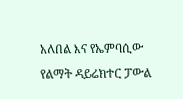አለበል እና የኤምባሲው የልማት ዳይሬክተር ፓውል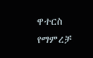ዋተርስ የማምረቻ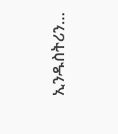ኢንዱስትሪን…